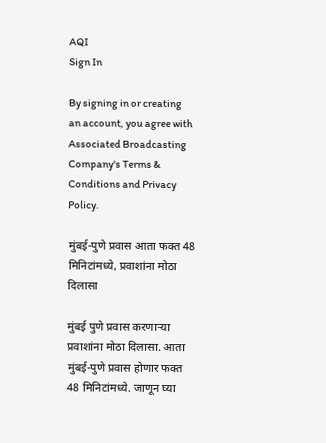AQI
Sign In

By signing in or creating an account, you agree with Associated Broadcasting Company's Terms & Conditions and Privacy Policy.

मुंबई-पुणे प्रवास आता फक्त 48 मिनिटांमध्ये, प्रवाशांना मोठा दिलासा

मुंबई पुणे प्रवास करणाऱ्या प्रवाशांना मोठा दिलासा. आता मुंबई-पुणे प्रवास होणार फक्त 48 मिनिटांमध्ये. जाणून घ्या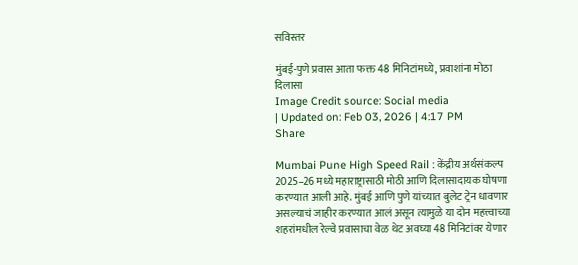सविस्तर

मुंबई-पुणे प्रवास आता फक्त 48 मिनिटांमध्ये, प्रवाशांना मोठा दिलासा
Image Credit source: Social media
| Updated on: Feb 03, 2026 | 4:17 PM
Share

Mumbai Pune High Speed Rail : केंद्रीय अर्थसंकल्प 2025–26 मध्ये महाराष्ट्रासाठी मोठी आणि दिलासादायक घोषणा करण्यात आली आहे. मुंबई आणि पुणे यांच्यात बुलेट ट्रेन धावणार असल्याचं जाहीर करण्यात आलं असून त्यामुळे या दोन महत्त्वाच्या शहरांमधील रेल्वे प्रवासाचा वेळ थेट अवघ्या 48 मिनिटांवर येणार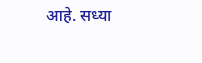आहे. सध्या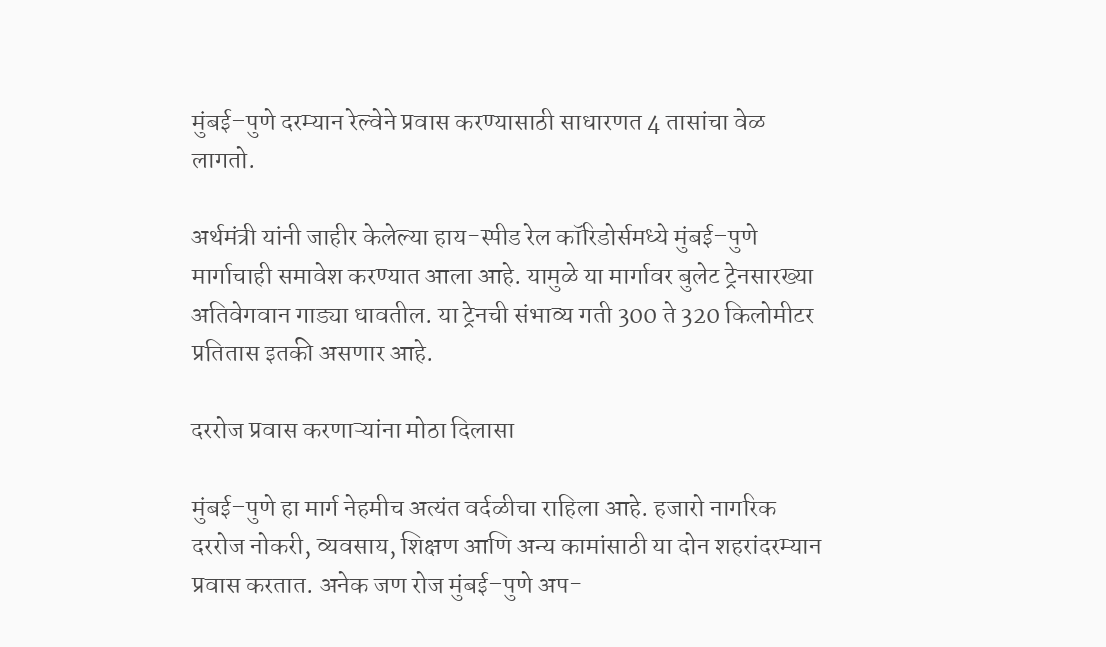मुंबई–पुणे दरम्यान रेल्वेने प्रवास करण्यासाठी साधारणत 4 तासांचा वेळ लागतो.

अर्थमंत्री यांनी जाहीर केलेल्या हाय-स्पीड रेल कॉरिडोर्समध्ये मुंबई–पुणे मार्गाचाही समावेश करण्यात आला आहे. यामुळे या मार्गावर बुलेट ट्रेनसारख्या अतिवेगवान गाड्या धावतील. या ट्रेनची संभाव्य गती 300 ते 320 किलोमीटर प्रतितास इतकी असणार आहे.

दररोज प्रवास करणाऱ्यांना मोठा दिलासा

मुंबई–पुणे हा मार्ग नेहमीच अत्यंत वर्दळीचा राहिला आहे. हजारो नागरिक दररोज नोकरी, व्यवसाय, शिक्षण आणि अन्य कामांसाठी या दोन शहरांदरम्यान प्रवास करतात. अनेक जण रोज मुंबई–पुणे अप-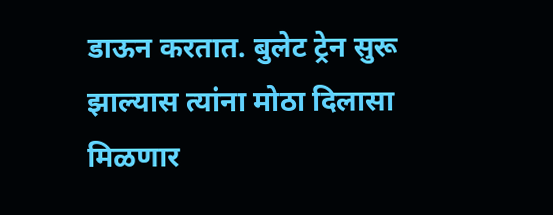डाऊन करतात. बुलेट ट्रेन सुरू झाल्यास त्यांना मोठा दिलासा मिळणार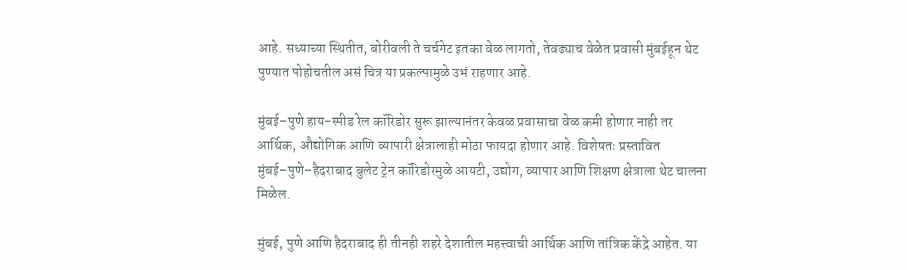आहे. सध्याच्या स्थितीत, बोरीवली ते चर्चगेट इतका वेळ लागतो, तेवढ्याच वेळेत प्रवासी मुंबईहून थेट पुण्यात पोहोचतील असं चित्र या प्रकल्पामुळे उभं राहणार आहे.

मुंबई–पुणे हाय-स्पीड रेल कॉरिडोर सुरू झाल्यानंतर केवळ प्रवासाचा वेळ कमी होणार नाही तर आर्थिक, औद्योगिक आणि व्यापारी क्षेत्रालाही मोठा फायदा होणार आहे. विशेषतः प्रस्तावित मुंबई–पुणे–हैदराबाद बुलेट ट्रेन कॉरिडोरमुळे आयटी, उद्योग, व्यापार आणि शिक्षण क्षेत्राला थेट चालना मिळेल.

मुंबई, पुणे आणि हैदराबाद ही तीनही शहरे देशातील महत्त्वाची आर्थिक आणि तांत्रिक केंद्रे आहेत. या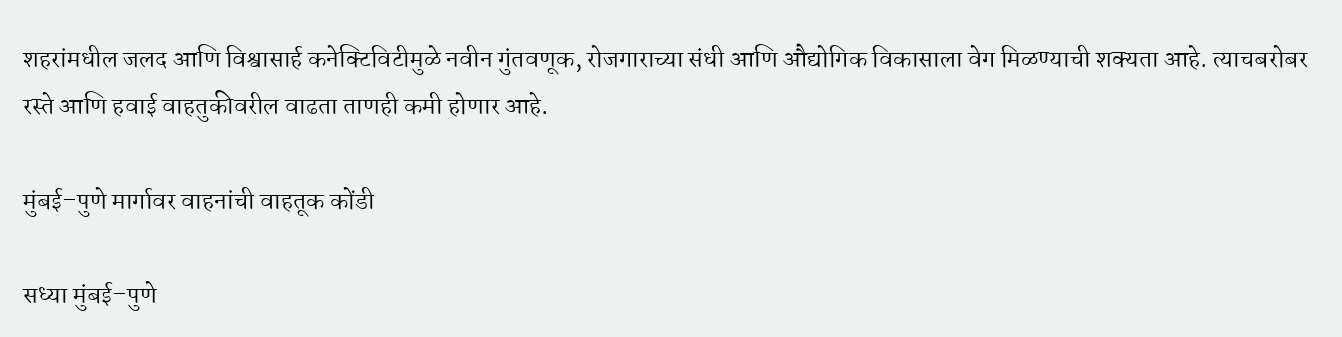शहरांमधील जलद आणि विश्वासार्ह कनेक्टिविटीमुळे नवीन गुंतवणूक, रोजगाराच्या संधी आणि औद्योगिक विकासाला वेग मिळण्याची शक्यता आहे. त्याचबरोबर रस्ते आणि हवाई वाहतुकीवरील वाढता ताणही कमी होणार आहे.

मुंबई–पुणे मार्गावर वाहनांची वाहतूक कोंडी

सध्या मुंबई–पुणे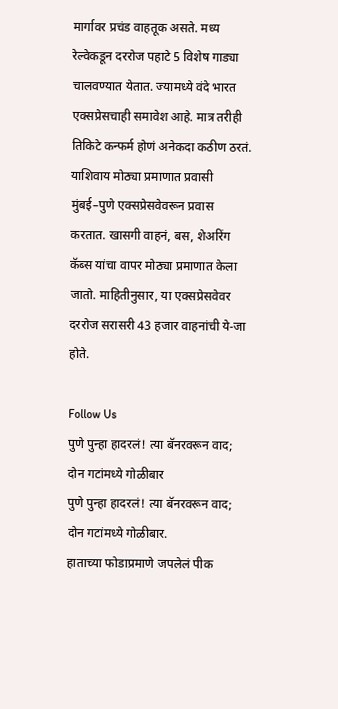मार्गावर प्रचंड वाहतूक असते. मध्य रेल्वेकडून दररोज पहाटे 5 विशेष गाड्या चालवण्यात येतात. ज्यामध्ये वंदे भारत एक्सप्रेसचाही समावेश आहे. मात्र तरीही तिकिटे कन्फर्म होणं अनेकदा कठीण ठरतं. याशिवाय मोठ्या प्रमाणात प्रवासी मुंबई–पुणे एक्सप्रेसवेवरून प्रवास करतात. खासगी वाहनं, बस, शेअरिंग कॅब्स यांचा वापर मोठ्या प्रमाणात केला जातो. माहितीनुसार, या एक्सप्रेसवेवर दररोज सरासरी 43 हजार वाहनांची ये-जा होते.

Follow Us
पुणे पुन्हा हादरलं! त्या बॅनरवरून वाद; दोन गटांमध्ये गोळीबार
पुणे पुन्हा हादरलं! त्या बॅनरवरून वाद; दोन गटांमध्ये गोळीबार.
हाताच्या फोडाप्रमाणे जपलेलं पीक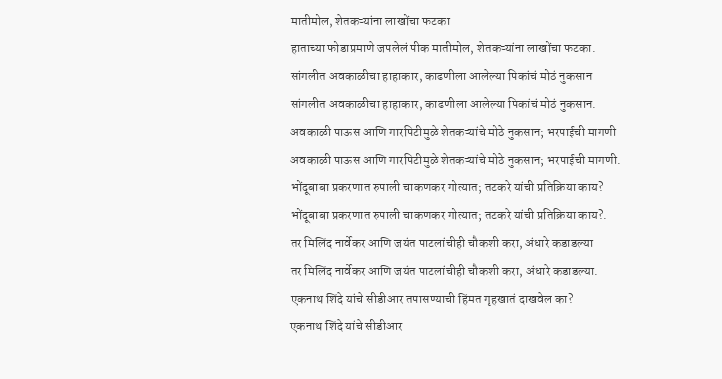मातीमोल, शेतकऱ्यांना लाखोंचा फटका
हाताच्या फोडाप्रमाणे जपलेलं पीक मातीमोल, शेतकऱ्यांना लाखोंचा फटका.
सांगलीत अवकाळीचा हाहाकार, काढणीला आलेल्या पिकांचं मोठं नुकसान
सांगलीत अवकाळीचा हाहाकार, काढणीला आलेल्या पिकांचं मोठं नुकसान.
अवकाळी पाऊस आणि गारपिटीमुळे शेतकऱ्यांचे मोठे नुकसान; भरपाईची मागणी
अवकाळी पाऊस आणि गारपिटीमुळे शेतकऱ्यांचे मोठे नुकसान; भरपाईची मागणी.
भोंदूबाबा प्रकरणात रुपाली चाकणकर गोत्यात; तटकरे यांची प्रतिक्रिया काय?
भोंदूबाबा प्रकरणात रुपाली चाकणकर गोत्यात; तटकरे यांची प्रतिक्रिया काय?.
तर मिलिंद नार्वेकर आणि जयंत पाटलांचीही चौकशी करा, अंधारे कडाडल्या
तर मिलिंद नार्वेकर आणि जयंत पाटलांचीही चौकशी करा, अंधारे कडाडल्या.
एकनाथ शिंदे यांचे सीडीआर तपासण्याची हिंमत गृहखातं दाखवेल का?
एकनाथ शिंदे यांचे सीडीआर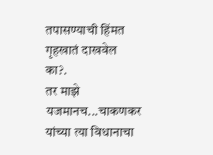तपासण्याची हिंमत गृहखातं दाखवेल का?.
तर माझे यजमानच...चाकणकर यांच्या त्या विधानाचा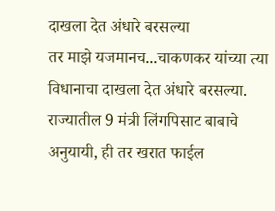दाखला देत अंधारे बरसल्या
तर माझे यजमानच...चाकणकर यांच्या त्या विधानाचा दाखला देत अंधारे बरसल्या.
राज्यातील 9 मंत्री लिंगपिसाट बाबाचे अनुयायी, ही तर खरात फाईल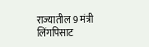राज्यातील 9 मंत्री लिंगपिसाट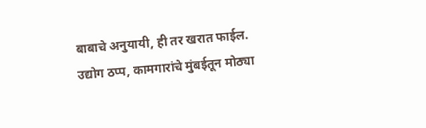बाबाचे अनुयायी, ही तर खरात फाईल.
उद्योग ठप्प, कामगारांचे मुंबईतून मोठ्या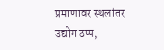प्रमाणावर स्थलांतर
उद्योग ठप्प,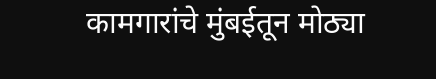कामगारांचे मुंबईतून मोठ्या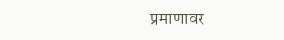प्रमाणावर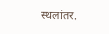स्थलांतर.